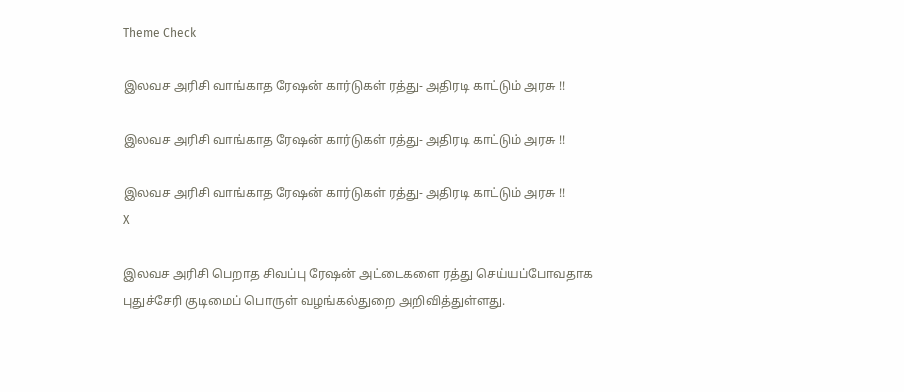Theme Check

இலவச அரிசி வாங்காத ரேஷன் கார்டுகள் ரத்து- அதிரடி காட்டும் அரசு !!

இலவச அரிசி வாங்காத ரேஷன் கார்டுகள் ரத்து- அதிரடி காட்டும் அரசு !!

இலவச அரிசி வாங்காத ரேஷன் கார்டுகள் ரத்து- அதிரடி காட்டும் அரசு !!
X

இலவச அரிசி பெறாத சிவப்பு ரேஷன் அட்டைகளை ரத்து செய்யப்போவதாக புதுச்சேரி குடிமைப் பொருள் வழங்கல்துறை அறிவித்துள்ளது.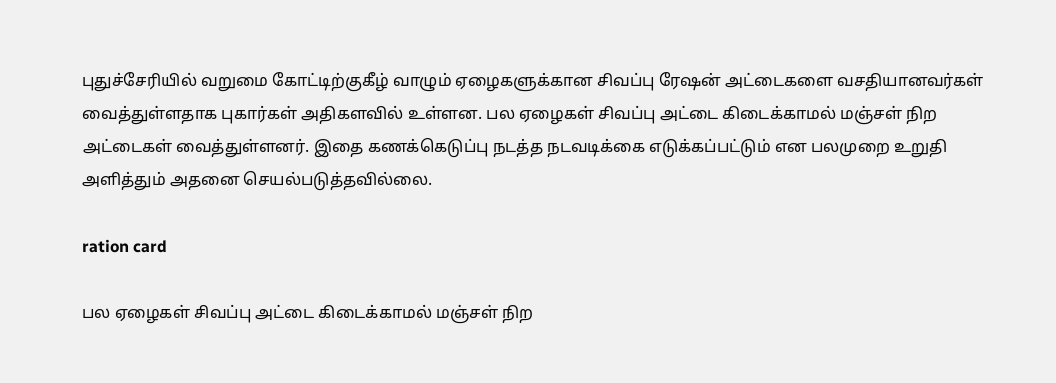புதுச்சேரியில் வறுமை கோட்டிற்குகீழ் வாழும் ஏழைகளுக்கான சிவப்பு ரேஷன் அட்டைகளை வசதியானவர்கள் வைத்துள்ளதாக புகார்கள் அதிகளவில் உள்ளன. பல ஏழைகள் சிவப்பு அட்டை கிடைக்காமல் மஞ்சள் நிற அட்டைகள் வைத்துள்ளனர். இதை கணக்கெடுப்பு நடத்த நடவடிக்கை எடுக்கப்பட்டும் என பலமுறை உறுதி அளித்தும் அதனை செயல்படுத்தவில்லை.

ration card

பல ஏழைகள் சிவப்பு அட்டை கிடைக்காமல் மஞ்சள் நிற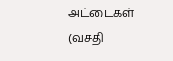அட்டைகள் (வசதி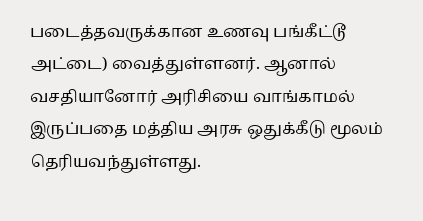படைத்தவருக்கான உணவு பங்கீட்டூ அட்டை) வைத்துள்ளனர். ஆனால் வசதியானோர் அரிசியை வாங்காமல் இருப்பதை மத்திய அரசு ஒதுக்கீடு மூலம் தெரியவந்துள்ளது.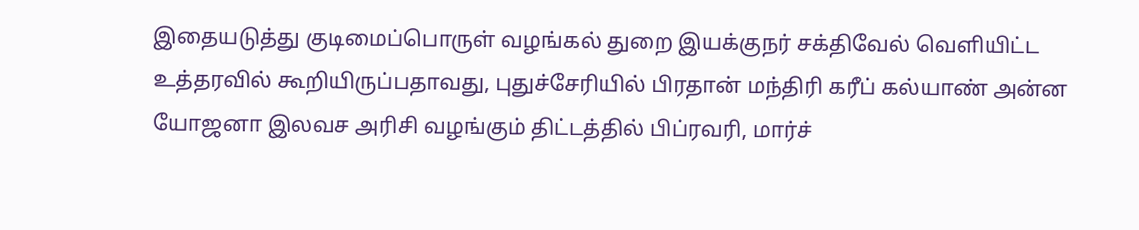இதையடுத்து குடிமைப்பொருள் வழங்கல் துறை இயக்குநர் சக்திவேல் வெளியிட்ட உத்தரவில் கூறியிருப்பதாவது, புதுச்சேரியில் பிரதான் மந்திரி கரீப் கல்யாண் அன்ன யோஜனா இலவச அரிசி வழங்கும் திட்டத்தில் பிப்ரவரி, மார்ச்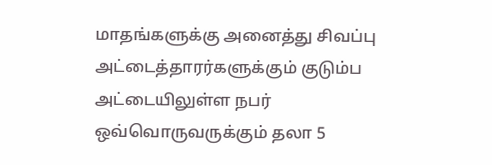மாதங்களுக்கு அனைத்து சிவப்பு அட்டைத்தாரர்களுக்கும் குடும்ப அட்டையிலுள்ள நபர் ஒவ்வொருவருக்கும் தலா 5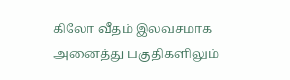கிலோ வீதம் இலவசமாக அனைத்து பகுதிகளிலும்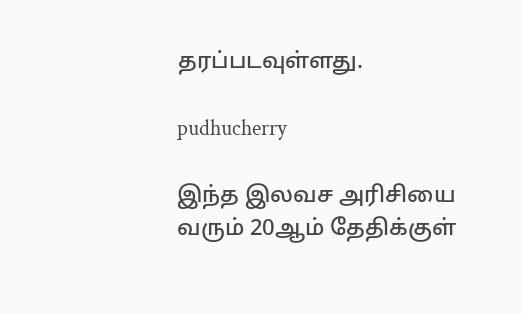தரப்படவுள்ளது.

pudhucherry

இந்த இலவச அரிசியை வரும் 20ஆம் தேதிக்குள்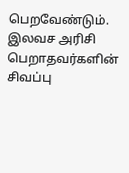பெறவேண்டும். இலவச அரிசி பெறாதவர்களின் சிவப்பு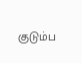குடும்ப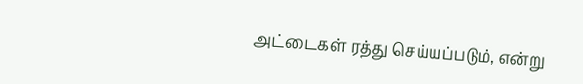அட்டைகள் ரத்து செய்யப்படும், என்று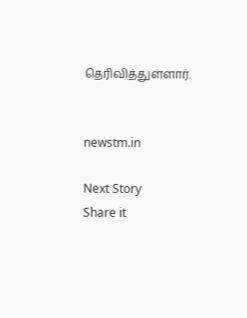தெரிவித்துள்ளார்.


newstm.in

Next Story
Share it